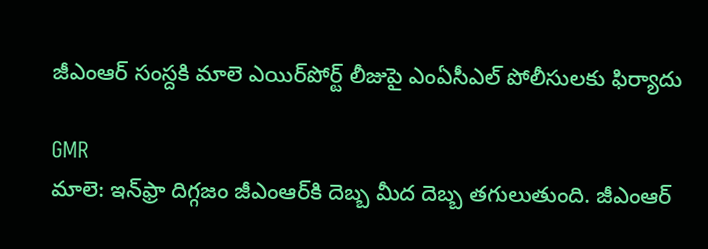జీఎంఆర్‌ సంస్దకి మాలె ఎయిర్‌పోర్ట్ లీజుపై ఎంఏసీఎల్ పోలీసులకు ఫిర్యాదు

GMR
మాలె: ఇన్‌ఫ్రా దిగ్గజం జీఎంఆర్‌కి దెబ్బ మీద దెబ్బ తగులుతుంది. జీఎంఆర్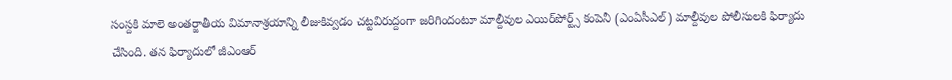సంస్దకి మాలె అంతర్జాతీయ విమానాశ్రయాన్ని లీజుకివ్వడం చట్టవిరుద్దంగా జరిగిందంటూ మాల్దీవుల ఎయిర్‌పోర్ట్స్ కంపెనీ (ఎంఏసీఎల్) మాల్దీవుల పోలీసులకి ఫిర్యాదు చేసింది. తన ఫిర్యాదులో జీఎంఆర్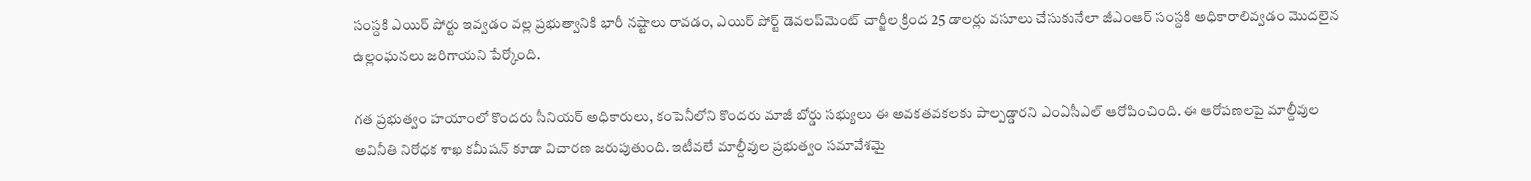సంస్దకి ఎయిర్ పోర్టు ఇవ్వడం వల్ల ప్రభుత్వానికి భారీ నష్టాలు రావడం, ఎయిర్ పోర్ట్ డెవలప్‌మెంట్ చార్జీల క్రింద 25 డాలర్లు వసూలు చేసుకునేలా జీఎంఆర్ సంస్దకి అధికారాలివ్వడం మొదలైన ఉల్లంఘనలు జరిగాయని పేర్కోంది.

గత ప్రభుత్వం హయాంలో కొందరు సీనియర్ అధికారులు, కంపెనీలోని కొందరు మాజీ బోర్డు సభ్యులు ఈ అవకతవకలకు పాల్పడ్డారని ఎంఏసీఎల్ ఆరోపించింది. ఈ ఆరోపణలపై మాల్దీవుల అవినీతి నిరోధక శాఖ కమీషన్ కూడా విచారణ జరుపుతుంది. ఇటీవలే మాల్దీవుల ప్రభుత్వం సమావేశమై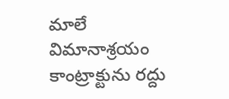మాలే విమానాశ్రయం కాంట్రాక్టును రద్దు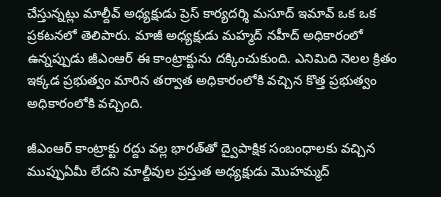చేస్తున్నట్లు మాల్దీవ్‌ అధ్యక్షుడు ప్రెస్‌ కార్యదర్శి మసూద్‌ ఇమావ్‌ ఒక ఒక ప్రకటనలో తెలిపారు. మాజీ అధ్యక్షుడు మహ్మద్‌ నహీద్‌ అధికారంలో ఉన్నప్పుడు జీఎంఆర్‌ ఈ కాంట్రాక్టును దక్కించుకుంది. ఎనిమిది నెలల క్రితం ఇక్కడ ప్రభుత్వం మారిన తర్వాత అధికారంలోకి వచ్చిన కొత్త ప్రభుత్వం అధికారంలోకి వచ్చింది.

జీఎంఆర్ కాంట్రాక్టు రద్దు వల్ల భారత్‌తో ద్వైపాక్షిక సంబంధాలకు వచ్చిన ముప్పుఏమీ లేదని మాల్దీవుల ప్రస్తుత అధ్యక్షుడు మొహమ్మద్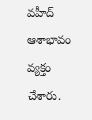వహీద్ ఆశాభావం వ్యక్తం చేశారు.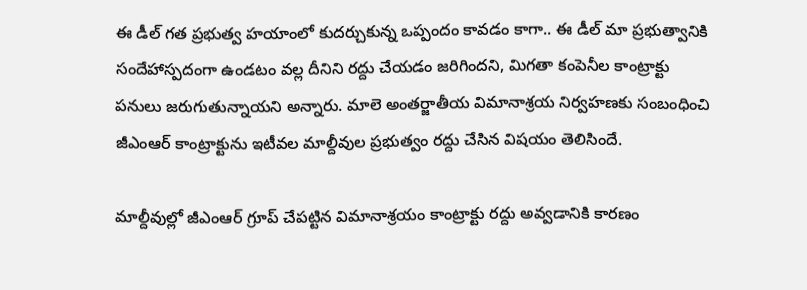ఈ డీల్ గత ప్రభుత్వ హయాంలో కుదర్చుకున్న ఒప్పందం కావడం కాగా.. ఈ డీల్ మా ప్రభుత్వానికి సందేహాస్పదంగా ఉండటం వల్ల దీనిని రద్దు చేయడం జరిగిందని, మిగతా కంపెనీల కాంట్రాక్టు పనులు జరుగుతున్నాయని అన్నారు. మాలె అంతర్జాతీయ విమానాశ్రయ నిర్వహణకు సంబంధించి జీఎంఆర్ కాంట్రాక్టును ఇటీవల మాల్దీవుల ప్రభుత్వం రద్దు చేసిన విషయం తెలిసిందే.

మాల్దీవుల్లో జీఎంఆర్ గ్రూప్ చేపట్టిన విమానాశ్రయం కాంట్రాక్టు రద్దు అవ్వడానికి కారణం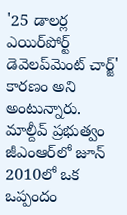'25 డాలర్ల ఎయిర్‌పోర్ట్‌ డెవెలప్‌మెంట్‌ చార్జ్' కారణం అని అంటున్నారు. మాల్దీవ్‌ ప్రభుత్వం జీఎంఆర్‌లో జూన్‌ 2010లో ఒక ఒప్పందం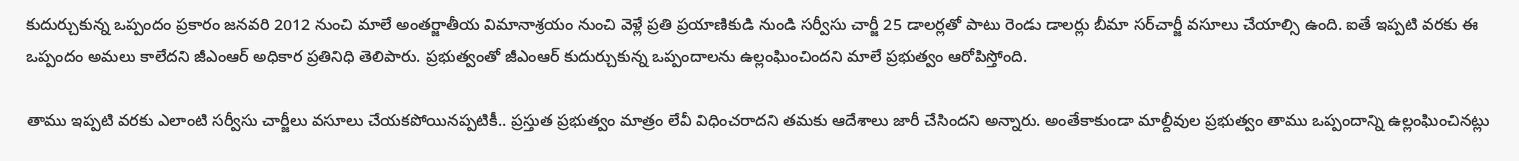కుదుర్చుకున్న ఒప్పందం ప్రకారం జనవరి 2012 నుంచి మాలే అంతర్జాతీయ విమానాశ్రయం నుంచి వెళ్లే ప్రతి ప్రయాణికుడి నుండి సర్వీసు చార్జీ 25 డాలర్లతో పాటు రెండు డాలర్లు బీమా సర్‌చార్జీ వసూలు చేయాల్సి ఉంది. ఐతే ఇప్పటి వరకు ఈ ఒప్పందం అమలు కాలేదని జీఎంఆర్‌ అధికార ప్రతినిధి తెలిపారు. ప్రభుత్వంతో జీఎంఆర్‌ కుదుర్చుకున్న ఒప్పందాలను ఉల్లంఘించిందని మాలే ప్రభుత్వం ఆరోపిస్తోంది.

తాము ఇప్పటి వరకు ఎలాంటి సర్వీసు చార్జీలు వసూలు చేయకపోయినప్పటికీ.. ప్రస్తుత ప్రభుత్వం మాత్రం లేవీ విధించరాదని తమకు ఆదేశాలు జారీ చేసిందని అన్నారు. అంతేకాకుండా మాల్దీవుల ప్రభుత్వం తాము ఒప్పందాన్ని ఉల్లంఘించినట్లు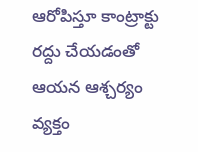ఆరోపిస్తూ కాంట్రాక్టు రద్దు చేయడంతో ఆయన ఆశ్చర్యం వ్యక్తం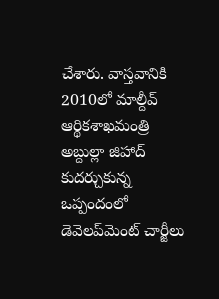చేశారు. వాస్తవానికి 2010లో మాల్దీవ్‌ ఆర్థికశాఖమంత్రి అబ్దుల్లా జిహాద్‌ కుదర్చుకున్న ఒప్పందంలో డెవెలప్‌మెంట్‌ చార్జీలు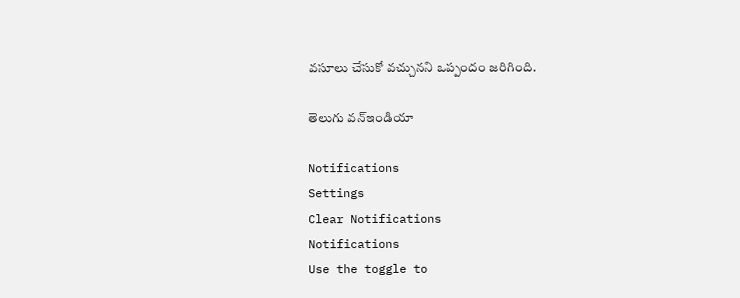వసూలు చేసుకో వచ్చునని ఒప్పందం జరిగింది.

తెలుగు వన్ఇండియా

Notifications
Settings
Clear Notifications
Notifications
Use the toggle to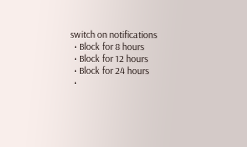switch on notifications
  • Block for 8 hours
  • Block for 12 hours
  • Block for 24 hours
  •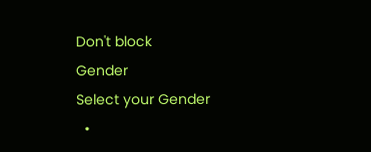Don't block
Gender
Select your Gender
  •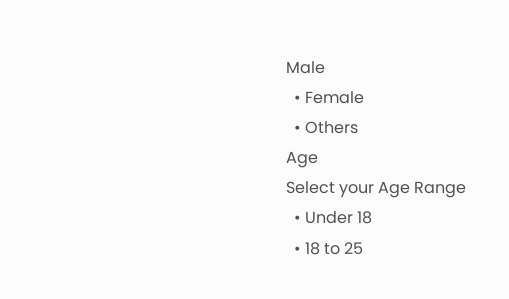Male
  • Female
  • Others
Age
Select your Age Range
  • Under 18
  • 18 to 25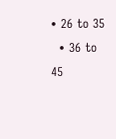• 26 to 35
  • 36 to 45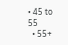• 45 to 55
  • 55+